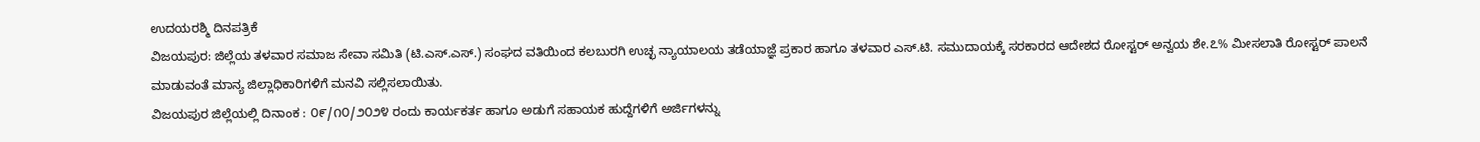ಉದಯರಶ್ಮಿ ದಿನಪತ್ರಿಕೆ
ವಿಜಯಪುರ: ಜಿಲ್ಲೆಯ ತಳವಾರ ಸಮಾಜ ಸೇವಾ ಸಮಿತಿ (ಟಿ.ಎಸ್.ಎಸ್.) ಸಂಘದ ವತಿಯಿಂದ ಕಲಬುರಗಿ ಉಚ್ಛ ನ್ಯಾಯಾಲಯ ತಡೆಯಾಜ್ಞೆ ಪ್ರಕಾರ ಹಾಗೂ ತಳವಾರ ಎಸ್.ಟಿ. ಸಮುದಾಯಕ್ಕೆ ಸರಕಾರದ ಆದೇಶದ ರೋಸ್ಟರ್ ಅನ್ವಯ ಶೇ.೭% ಮೀಸಲಾತಿ ರೋಸ್ಟರ್ ಪಾಲನೆ ಮಾಡುವಂತೆ ಮಾನ್ಯ ಜಿಲ್ಲಾಧಿಕಾರಿಗಳಿಗೆ ಮನವಿ ಸಲ್ಲಿಸಲಾಯಿತು.
ವಿಜಯಪುರ ಜಿಲ್ಲೆಯಲ್ಲಿ ದಿನಾಂಕ : ೦೯/೧೦/೨೦೨೪ ರಂದು ಕಾರ್ಯಕರ್ತ ಹಾಗೂ ಅಡುಗೆ ಸಹಾಯಕ ಹುದ್ದೆಗಳಿಗೆ ಅರ್ಜಿಗಳನ್ನು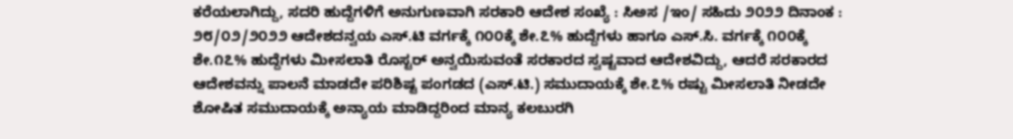ಕರೆಯಲಾಗಿದ್ದು, ಸದರಿ ಹುದ್ದೆಗಳಿಗೆ ಅನುಗುಣವಾಗಿ ಸರಕಾರಿ ಆದೇಶ ಸಂಖ್ಯೆ : ಸಿಅಸ /ಇಂ/ ಸಹಿದು ೨೦೨೨ ದಿನಾಂಕ : ೨೮/೦೨/೨೦೨೨ ಆದೇಶದನ್ವಯ ಎಸ್.ಟಿ ವರ್ಗಕ್ಕೆ ೧೦೦ಕ್ಕೆ ಶೇ.೭% ಹುದ್ದೆಗಳು ಹಾಗೂ ಎಸ್.ಸಿ. ವರ್ಗಕ್ಕೆ ೧೦೦ಕ್ಕೆ ಶೇ.೧೭% ಹುದ್ದೆಗಳು ಮೀಸಲಾತಿ ರೊಸ್ಟರ್ ಅನ್ವಯಿಸುವಂತೆ ಸರಕಾರದ ಸ್ವಷ್ಟವಾದ ಆದೇಶವಿದ್ದು, ಆದರೆ ಸರಕಾರದ ಆದೇಶವನ್ನು ಪಾಲನೆ ಮಾಡದೇ ಪರಿಶಿಷ್ಟ ಪಂಗಡದ (ಎಸ್.ಟಿ.) ಸಮುದಾಯಕ್ಕೆ ಶೇ.೭% ರಷ್ಟು ಮೀಸಲಾತಿ ನೀಡದೇ ಶೋಷಿತ ಸಮುದಾಯಕ್ಕೆ ಅನ್ಯಾಯ ಮಾಡಿದ್ದರಿಂದ ಮಾನ್ಯ ಕಲಬುರಗಿ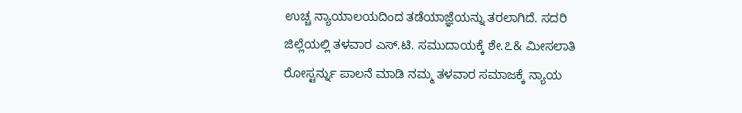ಉಚ್ಚ ನ್ಯಾಯಾಲಯದಿಂದ ತಡೆಯಾಜ್ಞೆಯನ್ನು ತರಲಾಗಿದೆ. ಸದರಿ ಜಿಲ್ಲೆಯಲ್ಲಿ ತಳವಾರ ಎಸ್.ಟಿ. ಸಮುದಾಯಕ್ಕೆ ಶೇ.೭& ಮೀಸಲಾತಿ ರೋಸ್ಟರ್ನ್ನು ಪಾಲನೆ ಮಾಡಿ ನಮ್ಮ ತಳವಾರ ಸಮಾಜಕ್ಕೆ ನ್ಯಾಯ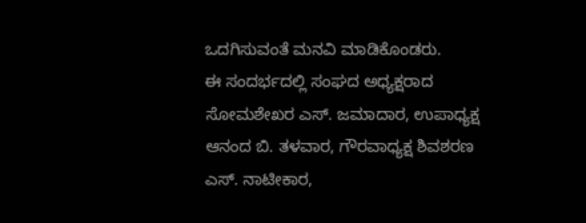ಒದಗಿಸುವಂತೆ ಮನವಿ ಮಾಡಿಕೊಂಡರು.
ಈ ಸಂದರ್ಭದಲ್ಲಿ ಸಂಘದ ಅಧ್ಯಕ್ಷರಾದ ಸೋಮಶೇಖರ ಎಸ್. ಜಮಾದಾರ, ಉಪಾಧ್ಯಕ್ಷ ಆನಂದ ಬಿ. ತಳವಾರ, ಗೌರವಾಧ್ಯಕ್ಷ ಶಿವಶರಣ ಎಸ್. ನಾಟೀಕಾರ,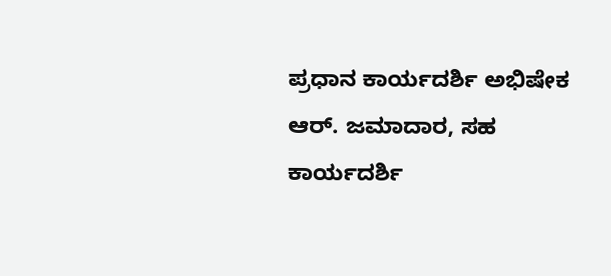ಪ್ರಧಾನ ಕಾರ್ಯದರ್ಶಿ ಅಭಿಷೇಕ ಆರ್. ಜಮಾದಾರ, ಸಹ ಕಾರ್ಯದರ್ಶಿ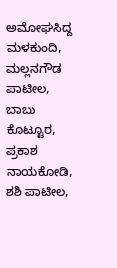ಅಮೋಘಸಿದ್ದ ಮಳಕುಂದಿ, ಮಲ್ಲನಗೌಡ ಪಾಟೀಲ, ಬಾಬು ಕೊಟ್ಟೂರ, ಪ್ರಕಾಶ ನಾಯಕೋಡಿ, ಶಶಿ ಪಾಟೀಲ,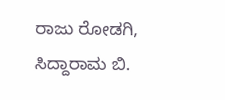ರಾಜು ರೋಡಗಿ, ಸಿದ್ದಾರಾಮ ಬಿ.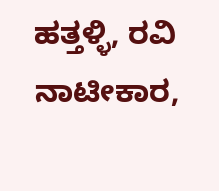ಹತ್ತಳ್ಳಿ, ರವಿ ನಾಟೀಕಾರ,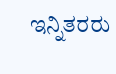ಇನ್ನಿತರರು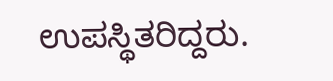ಉಪಸ್ಥಿತರಿದ್ದರು.